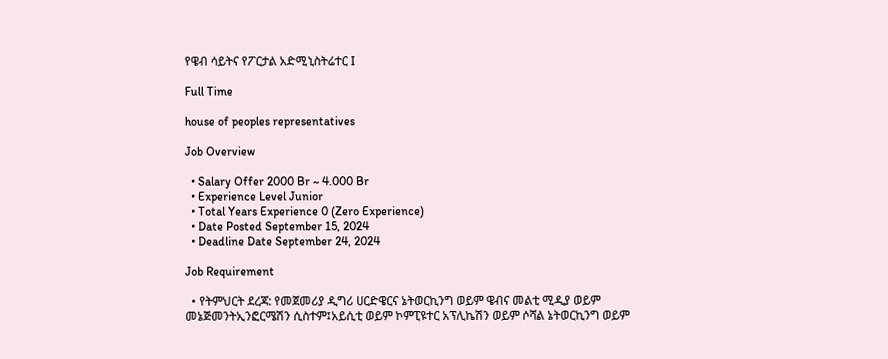የዌብ ሳይትና የፖርታል አድሚኒስትሬተር I

Full Time

house of peoples representatives

Job Overview

  • Salary Offer 2000 Br ~ 4.000 Br
  • Experience Level Junior
  • Total Years Experience 0 (Zero Experience)
  • Date Posted September 15, 2024
  • Deadline Date September 24, 2024

Job Requirement

  • የትምህርት ደረጃ: የመጀመሪያ ዲግሪ ሀርድዌርና ኔትወርኪንግ ወይም ዌብና መልቲ ሚዲያ ወይም  መኔጅመንትኢንፎርሜሽን ሲስተም፤አይሲቲ ወይም ኮምፒዩተር አፕሊኬሽን ወይም ሶሻል ኔትወርኪንግ ወይም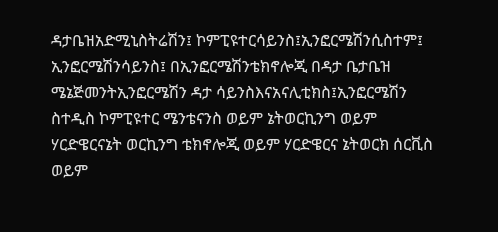ዳታቤዝአድሚኒስትሬሽን፤ ኮምፒዩተርሳይንስ፤ኢንፎርሜሽንሲስተም፤ ኢንፎርሜሽንሳይንስ፤ በኢንፎርሜሽንቴክኖሎጂ በዳታ ቤታቤዝ ሜኔጅመንትኢንፎርሜሽን ዳታ ሳይንስእናአናሊቲክስ፤ኢንፎርሜሽን ስተዲስ ኮምፒዩተር ሜንቴናንስ ወይም ኔትወርኪንግ ወይም ሃርድዌርናኔት ወርኪንግ ቴክኖሎጂ ወይም ሃርድዌርና ኔትወርክ ሰርቪስ ወይም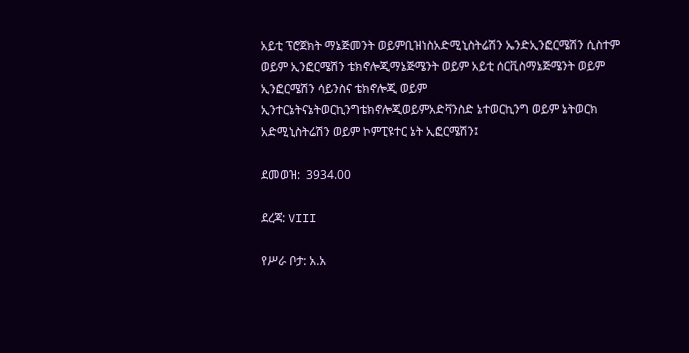አይቲ ፕሮጀክት ማኔጅመንት ወይምቢዝነስአድሚኒስትሬሽን ኤንድኢንፎርሜሽን ሲስተም ወይም ኢንፎርሜሽን ቴክኖሎጂማኔጅሜንት ወይም አይቲ ሰርቪስማኔጅሜንት ወይም ኢንፎርሜሽን ሳይንስና ቴክኖሎጂ ወይም ኢንተርኔትናኔትወርኪንግቴክኖሎጂወይምአድቫንስድ ኔተወርኪንግ ወይም ኔትወርክ አድሚኒስትሬሽን ወይም ኮምፒዩተር ኔት ኢፎርሜሽን፤

ደመወዝ:  3934.00

ደረጃ: VIII

የሥራ ቦታ: አ.አ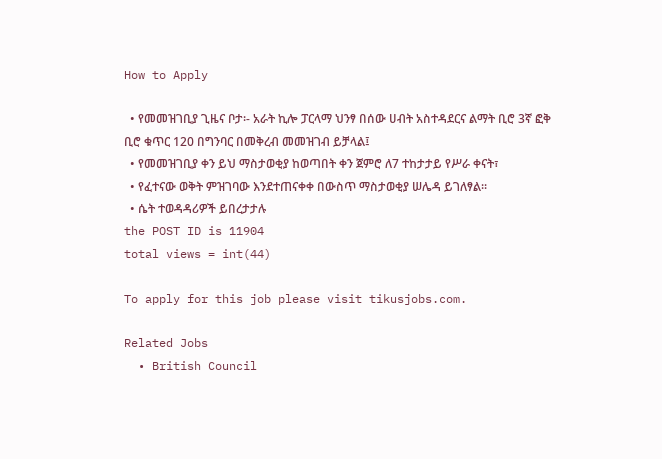How to Apply

  • የመመዝገቢያ ጊዜና ቦታ፡- አራት ኪሎ ፓርላማ ህንፃ በሰው ሀብት አስተዳደርና ልማት ቢሮ 3ኛ ፎቅ ቢሮ ቁጥር 120 በግንባር በመቅረብ መመዝገብ ይቻላል፤
  • የመመዝገቢያ ቀን ይህ ማስታወቂያ ከወጣበት ቀን ጀምሮ ለ7 ተከታታይ የሥራ ቀናት፣
  • የፈተናው ወቅት ምዝገባው እንደተጠናቀቀ በውስጥ ማስታወቂያ ሠሌዳ ይገለፃል፡፡
  • ሴት ተወዳዳሪዎች ይበረታታሉ
the POST ID is 11904
total views = int(44)

To apply for this job please visit tikusjobs.com.

Related Jobs
  • British Council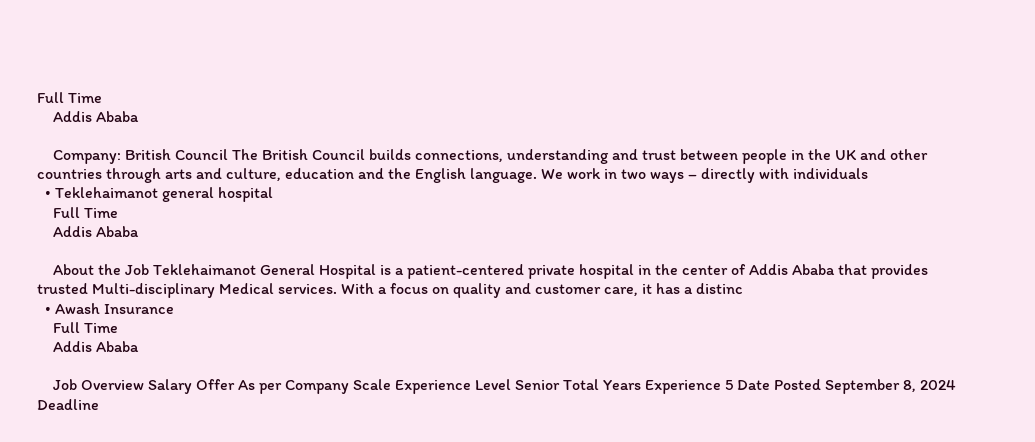Full Time
    Addis Ababa

    Company: British Council The British Council builds connections, understanding and trust between people in the UK and other countries through arts and culture, education and the English language. We work in two ways – directly with individuals
  • Teklehaimanot general hospital
    Full Time
    Addis Ababa

    About the Job Teklehaimanot General Hospital is a patient-centered private hospital in the center of Addis Ababa that provides trusted Multi-disciplinary Medical services. With a focus on quality and customer care, it has a distinc
  • Awash Insurance
    Full Time
    Addis Ababa

    Job Overview Salary Offer As per Company Scale Experience Level Senior Total Years Experience 5 Date Posted September 8, 2024 Deadline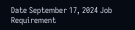Date September 17, 2024 Job Requirement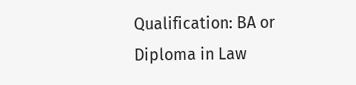Qualification: BA or Diploma in Law